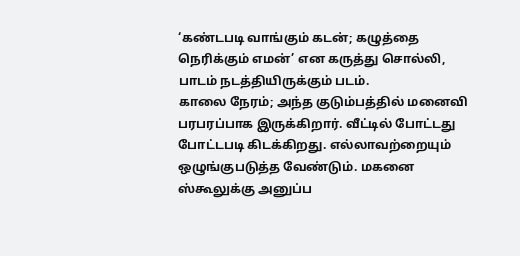‘கண்டபடி வாங்கும் கடன்; கழுத்தை நெரிக்கும் எமன்’ என கருத்து சொல்லி, பாடம் நடத்தியிருக்கும் படம்.
காலை நேரம்; அந்த குடும்பத்தில் மனைவி பரபரப்பாக இருக்கிறார். வீட்டில் போட்டது போட்டபடி கிடக்கிறது. எல்லாவற்றையும் ஒழுங்குபடுத்த வேண்டும். மகனை ஸ்கூலுக்கு அனுப்ப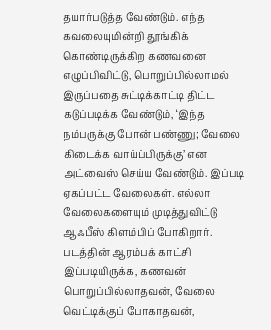தயார்படுத்த வேண்டும். எந்த கவலையுமின்றி தூங்கிக் கொண்டிருக்கிற கணவனை எழுப்பிவிட்டு, பொறுப்பில்லாமல் இருப்பதை சுட்டிக்காட்டி திட்ட கடுப்படிக்க வேண்டும், ‘இந்த நம்பருக்கு போன் பண்ணு; வேலை கிடைக்க வாய்ப்பிருக்கு’ என அட்வைஸ் செய்ய வேண்டும். இப்படி ஏகப்பட்ட வேலைகள். எல்லா வேலைகளையும் முடித்துவிட்டு ஆஃபீஸ் கிளம்பிப் போகிறார்.
படத்தின் ஆரம்பக் காட்சி இப்படியிருக்க, கணவன் பொறுப்பில்லாதவன், வேலை வெட்டிக்குப் போகாதவன்,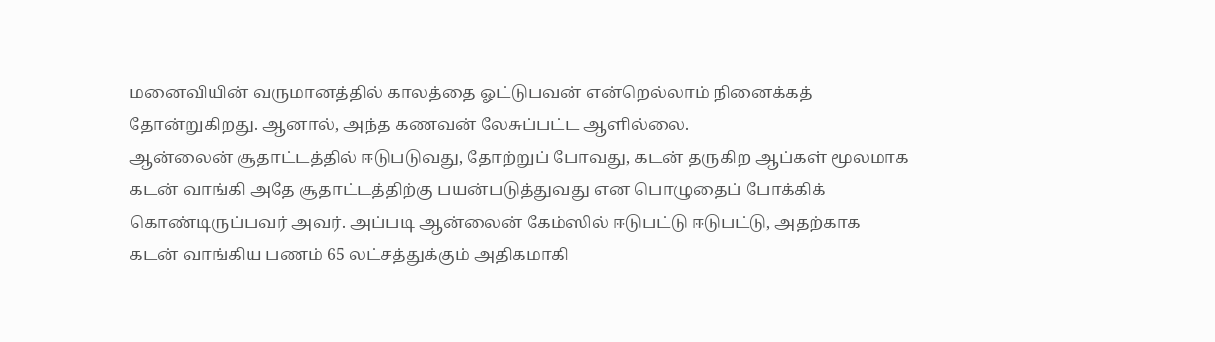மனைவியின் வருமானத்தில் காலத்தை ஓட்டுபவன் என்றெல்லாம் நினைக்கத் தோன்றுகிறது. ஆனால், அந்த கணவன் லேசுப்பட்ட ஆளில்லை.
ஆன்லைன் சூதாட்டத்தில் ஈடுபடுவது, தோற்றுப் போவது, கடன் தருகிற ஆப்கள் மூலமாக கடன் வாங்கி அதே சூதாட்டத்திற்கு பயன்படுத்துவது என பொழுதைப் போக்கிக் கொண்டிருப்பவர் அவர். அப்படி ஆன்லைன் கேம்ஸில் ஈடுபட்டு ஈடுபட்டு, அதற்காக கடன் வாங்கிய பணம் 65 லட்சத்துக்கும் அதிகமாகி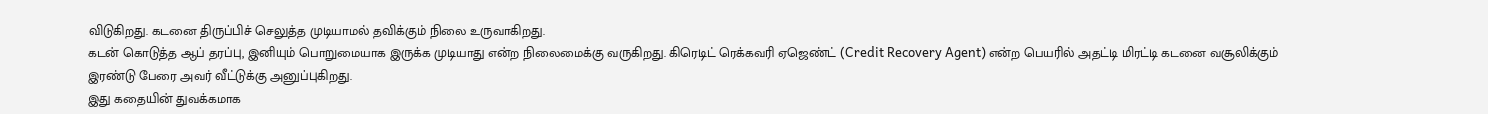விடுகிறது. கடனை திருப்பிச் செலுத்த முடியாமல் தவிக்கும் நிலை உருவாகிறது.
கடன் கொடுத்த ஆப் தரப்பு, இனியும் பொறுமையாக இருக்க முடியாது என்ற நிலைமைக்கு வருகிறது. கிரெடிட் ரெக்கவரி ஏஜெண்ட் (Credit Recovery Agent) என்ற பெயரில் அதட்டி மிரட்டி கடனை வசூலிக்கும் இரண்டு பேரை அவர் வீட்டுக்கு அனுப்புகிறது.
இது கதையின் துவக்கமாக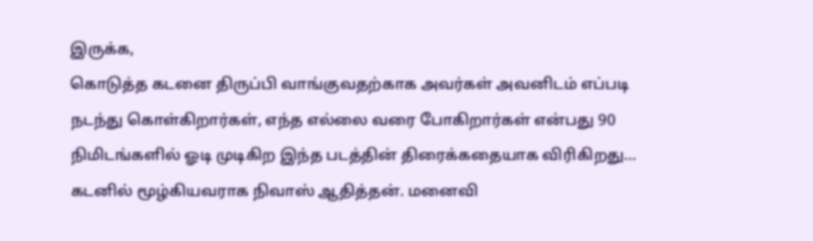இருக்க,
கொடுத்த கடனை திருப்பி வாங்குவதற்காக அவர்கள் அவனிடம் எப்படி நடந்து கொள்கிறார்கள், எந்த எல்லை வரை போகிறார்கள் என்பது 90 நிமிடங்களில் ஓடி முடிகிற இந்த படத்தின் திரைக்கதையாக விரிகிறது…
கடனில் மூழ்கியவராக நிவாஸ் ஆதித்தன். மனைவி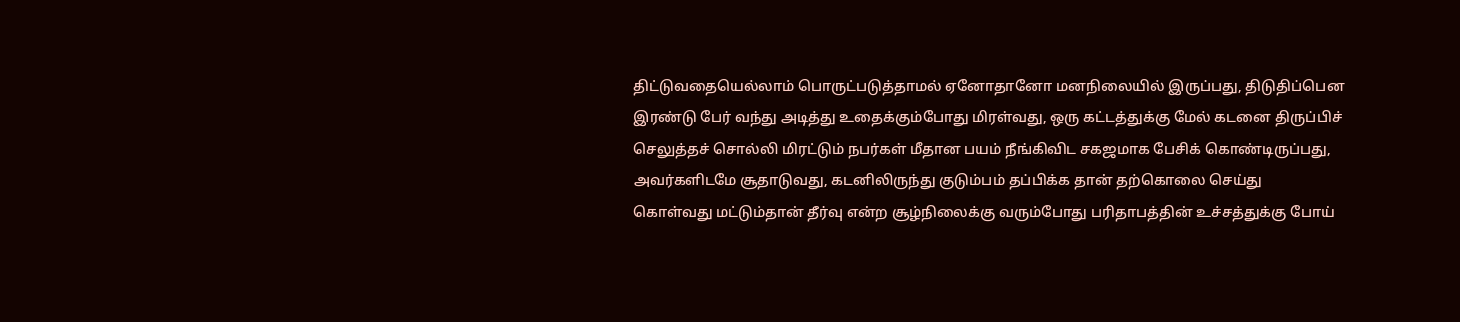திட்டுவதையெல்லாம் பொருட்படுத்தாமல் ஏனோதானோ மனநிலையில் இருப்பது, திடுதிப்பென இரண்டு பேர் வந்து அடித்து உதைக்கும்போது மிரள்வது, ஒரு கட்டத்துக்கு மேல் கடனை திருப்பிச் செலுத்தச் சொல்லி மிரட்டும் நபர்கள் மீதான பயம் நீங்கிவிட சகஜமாக பேசிக் கொண்டிருப்பது, அவர்களிடமே சூதாடுவது, கடனிலிருந்து குடும்பம் தப்பிக்க தான் தற்கொலை செய்து கொள்வது மட்டும்தான் தீர்வு என்ற சூழ்நிலைக்கு வரும்போது பரிதாபத்தின் உச்சத்துக்கு போய்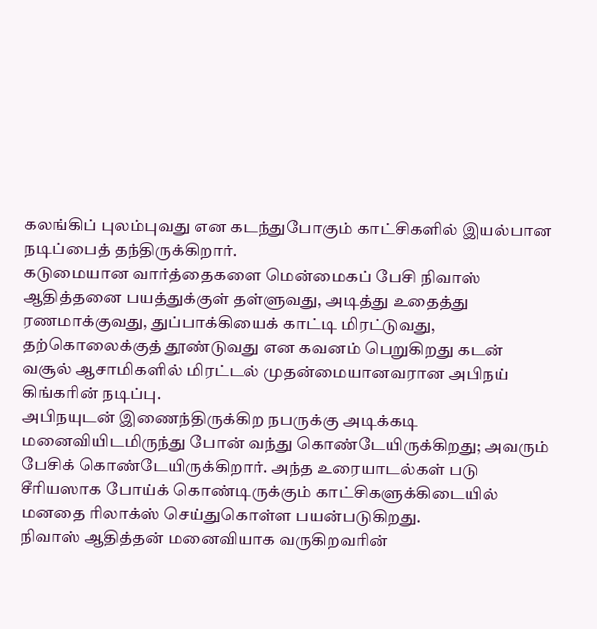கலங்கிப் புலம்புவது என கடந்துபோகும் காட்சிகளில் இயல்பான நடிப்பைத் தந்திருக்கிறார்.
கடுமையான வார்த்தைகளை மென்மைகப் பேசி நிவாஸ் ஆதித்தனை பயத்துக்குள் தள்ளுவது, அடித்து உதைத்து ரணமாக்குவது, துப்பாக்கியைக் காட்டி மிரட்டுவது, தற்கொலைக்குத் தூண்டுவது என கவனம் பெறுகிறது கடன் வசூல் ஆசாமிகளில் மிரட்டல் முதன்மையானவரான அபிநய் கிங்கரின் நடிப்பு.
அபிநயுடன் இணைந்திருக்கிற நபருக்கு அடிக்கடி மனைவியிடமிருந்து போன் வந்து கொண்டேயிருக்கிறது; அவரும் பேசிக் கொண்டேயிருக்கிறார். அந்த உரையாடல்கள் படு சீரியஸாக போய்க் கொண்டிருக்கும் காட்சிகளுக்கிடையில் மனதை ரிலாக்ஸ் செய்துகொள்ள பயன்படுகிறது.
நிவாஸ் ஆதித்தன் மனைவியாக வருகிறவரின்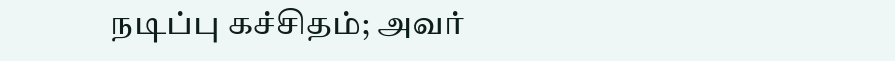நடிப்பு கச்சிதம்; அவர்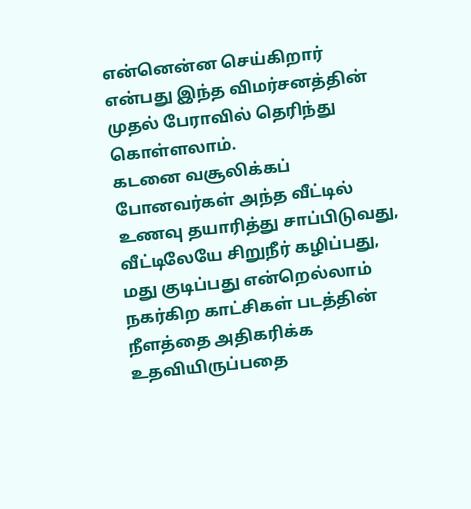என்னென்ன செய்கிறார் என்பது இந்த விமர்சனத்தின் முதல் பேராவில் தெரிந்து கொள்ளலாம்.
கடனை வசூலிக்கப் போனவர்கள் அந்த வீட்டில் உணவு தயாரித்து சாப்பிடுவது, வீட்டிலேயே சிறுநீர் கழிப்பது, மது குடிப்பது என்றெல்லாம் நகர்கிற காட்சிகள் படத்தின் நீளத்தை அதிகரிக்க உதவியிருப்பதை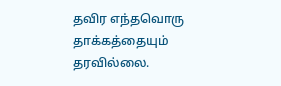தவிர எந்தவொரு தாக்கத்தையும் தரவில்லை.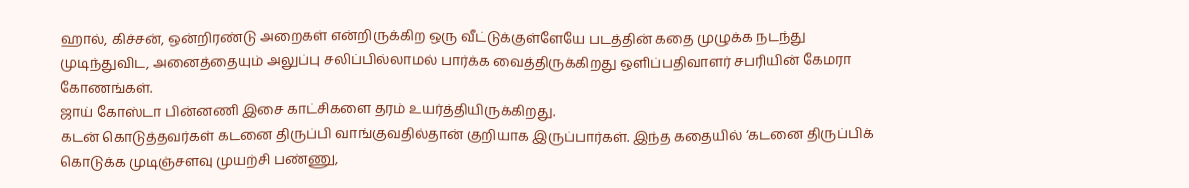ஹால், கிச்சன், ஒன்றிரண்டு அறைகள் என்றிருக்கிற ஒரு வீட்டுக்குள்ளேயே படத்தின் கதை முழுக்க நடந்து முடிந்துவிட, அனைத்தையும் அலுப்பு சலிப்பில்லாமல் பார்க்க வைத்திருக்கிறது ஒளிப்பதிவாளர் சபரியின் கேமரா கோணங்கள்.
ஜாய் கோஸ்டா பின்னணி இசை காட்சிகளை தரம் உயர்த்தியிருக்கிறது.
கடன் கொடுத்தவர்கள் கடனை திருப்பி வாங்குவதில்தான் குறியாக இருப்பார்கள். இந்த கதையில் ‘கடனை திருப்பிக் கொடுக்க முடிஞ்சளவு முயற்சி பண்ணு,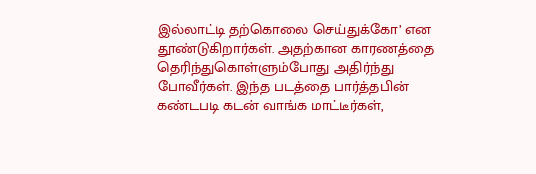இல்லாட்டி தற்கொலை செய்துக்கோ’ என தூண்டுகிறார்கள். அதற்கான காரணத்தை தெரிந்துகொள்ளும்போது அதிர்ந்து போவீர்கள். இந்த படத்தை பார்த்தபின் கண்டபடி கடன் வாங்க மாட்டீர்கள்,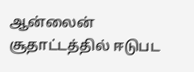ஆன்லைன் சூதாட்டத்தில் ஈடுபட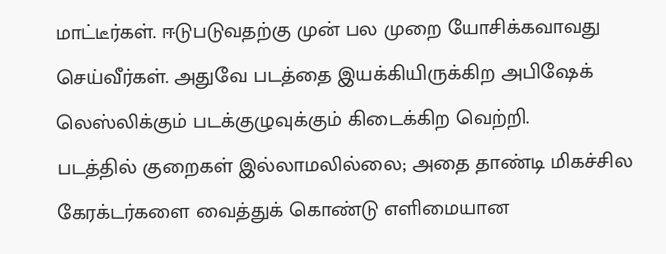மாட்டீர்கள். ஈடுபடுவதற்கு முன் பல முறை யோசிக்கவாவது செய்வீர்கள். அதுவே படத்தை இயக்கியிருக்கிற அபிஷேக் லெஸ்லிக்கும் படக்குழுவுக்கும் கிடைக்கிற வெற்றி.
படத்தில் குறைகள் இல்லாமலில்லை; அதை தாண்டி மிகச்சில கேரக்டர்களை வைத்துக் கொண்டு எளிமையான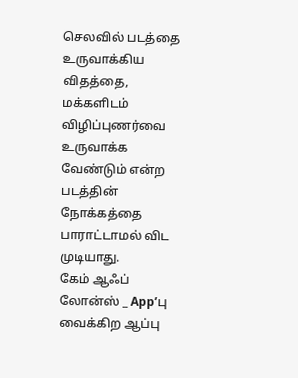செலவில் படத்தை உருவாக்கிய விதத்தை, மக்களிடம் விழிப்புணர்வை உருவாக்க வேண்டும் என்ற படத்தின் நோக்கத்தை பாராட்டாமல் விட முடியாது.
கேம் ஆஃப் லோன்ஸ் _ App’பு வைக்கிற ஆப்பு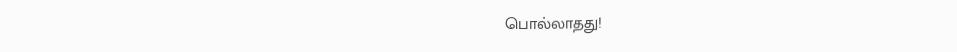பொல்லாதது!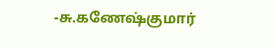-சு.கணேஷ்குமார்